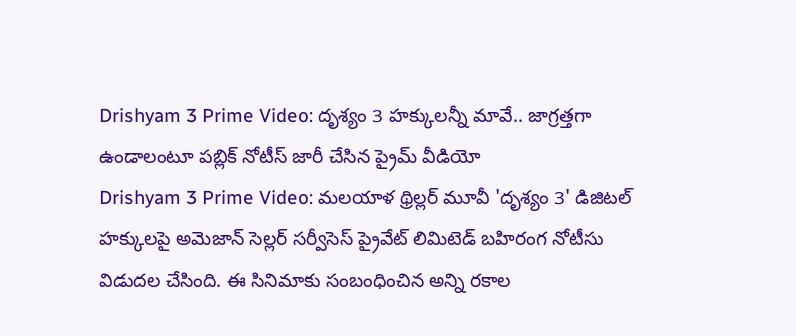Drishyam 3 Prime Video: దృశ్యం 3 హక్కులన్నీ మావే.. జాగ్రత్తగా ఉండాలంటూ పబ్లిక్ నోటీస్ జారీ చేసిన ప్రైమ్ వీడియో
Drishyam 3 Prime Video: మలయాళ థ్రిల్లర్ మూవీ 'దృశ్యం 3' డిజిటల్ హక్కులపై అమెజాన్ సెల్లర్ సర్వీసెస్ ప్రైవేట్ లిమిటెడ్ బహిరంగ నోటీసు విడుదల చేసింది. ఈ సినిమాకు సంబంధించిన అన్ని రకాల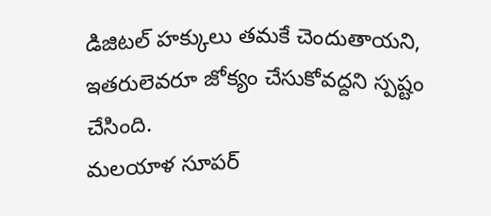డిజిటల్ హక్కులు తమకే చెందుతాయని, ఇతరులెవరూ జోక్యం చేసుకోవద్దని స్పష్టం చేసింది.
మలయాళ సూపర్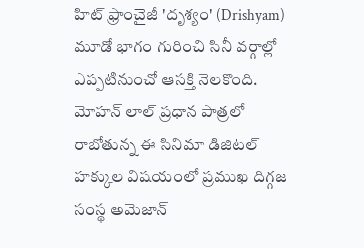హిట్ ఫ్రాంచైజీ 'దృశ్యం' (Drishyam) మూడో భాగం గురించి సినీ వర్గాల్లో ఎప్పటినుంచో ఆసక్తి నెలకొంది. మోహన్ లాల్ ప్రధాన పాత్రలో రాబోతున్న ఈ సినిమా డిజిటల్ హక్కుల విషయంలో ప్రముఖ దిగ్గజ సంస్థ అమెజాన్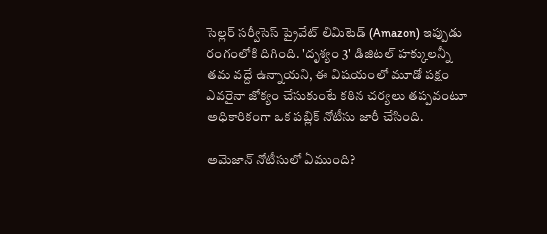సెల్లర్ సర్వీసెస్ ప్రైవేట్ లిమిటెడ్ (Amazon) ఇప్పుడు రంగంలోకి దిగింది. 'దృశ్యం 3' డిజిటల్ హక్కులన్నీ తమ వద్దే ఉన్నాయని, ఈ విషయంలో మూడో పక్షం ఎవరైనా జోక్యం చేసుకుంటే కఠిన చర్యలు తప్పవంటూ అధికారికంగా ఒక పబ్లిక్ నోటీసు జారీ చేసింది.

అమెజాన్ నోటీసులో ఏముంది?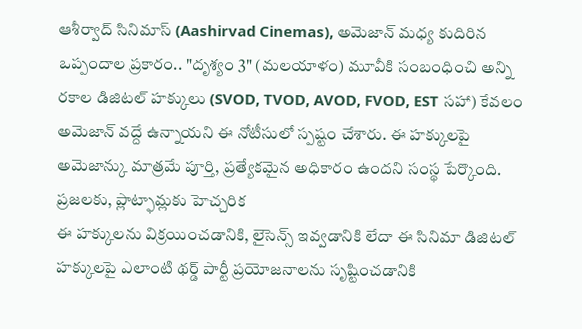ఆశీర్వాద్ సినిమాస్ (Aashirvad Cinemas), అమెజాన్ మధ్య కుదిరిన ఒప్పందాల ప్రకారం.. "దృశ్యం 3" (మలయాళం) మూవీకి సంబంధించి అన్ని రకాల డిజిటల్ హక్కులు (SVOD, TVOD, AVOD, FVOD, EST సహా) కేవలం అమెజాన్ వద్దే ఉన్నాయని ఈ నోటీసులో స్పష్టం చేశారు. ఈ హక్కులపై అమెజాన్కు మాత్రమే పూర్తి, ప్రత్యేకమైన అధికారం ఉందని సంస్థ పేర్కొంది.
ప్రజలకు, ప్లాట్ఫామ్లకు హెచ్చరిక
ఈ హక్కులను విక్రయించడానికి, లైసెన్స్ ఇవ్వడానికి లేదా ఈ సినిమా డిజిటల్ హక్కులపై ఎలాంటి థర్డ్ పార్టీ ప్రయోజనాలను సృష్టించడానికి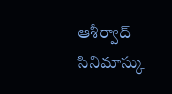ఆశీర్వాద్ సినిమాస్కు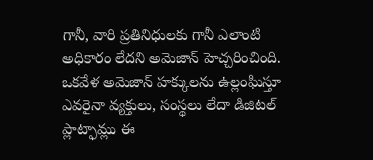గానీ, వారి ప్రతినిధులకు గానీ ఎలాంటి అధికారం లేదని అమెజాన్ హెచ్చరించింది.
ఒకవేళ అమెజాన్ హక్కులను ఉల్లంఘిస్తూ ఎవరైనా వ్యక్తులు, సంస్థలు లేదా డిజిటల్ ప్లాట్ఫామ్లు ఈ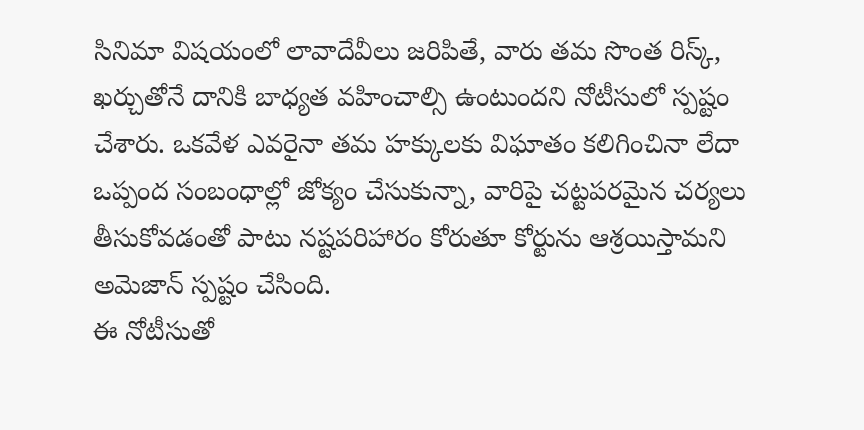సినిమా విషయంలో లావాదేవీలు జరిపితే, వారు తమ సొంత రిస్క్, ఖర్చుతోనే దానికి బాధ్యత వహించాల్సి ఉంటుందని నోటీసులో స్పష్టం చేశారు. ఒకవేళ ఎవరైనా తమ హక్కులకు విఘాతం కలిగించినా లేదా ఒప్పంద సంబంధాల్లో జోక్యం చేసుకున్నా, వారిపై చట్టపరమైన చర్యలు తీసుకోవడంతో పాటు నష్టపరిహారం కోరుతూ కోర్టును ఆశ్రయిస్తామని అమెజాన్ స్పష్టం చేసింది.
ఈ నోటీసుతో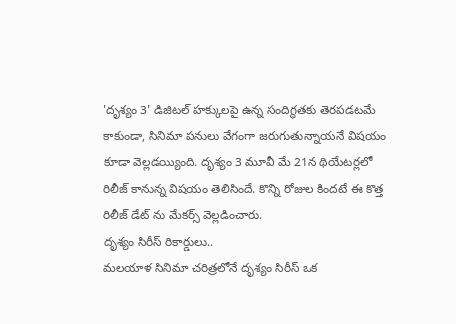'దృశ్యం 3' డిజిటల్ హక్కులపై ఉన్న సందిగ్ధతకు తెరపడటమే కాకుండా, సినిమా పనులు వేగంగా జరుగుతున్నాయనే విషయం కూడా వెల్లడయ్యింది. దృశ్యం 3 మూవీ మే 21న థియేటర్లలో రిలీజ్ కానున్న విషయం తెలిసిందే. కొన్ని రోజుల కిందటే ఈ కొత్త రిలీజ్ డేట్ ను మేకర్స్ వెల్లడించారు.
దృశ్యం సిరీస్ రికార్డులు..
మలయాళ సినిమా చరిత్రలోనే దృశ్యం సిరీస్ ఒక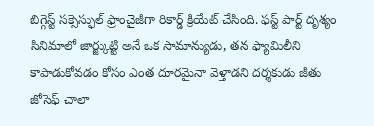బిగ్గెస్ట్ సక్సెస్ఫుల్ ఫ్రాంచైజీగా రికార్డ్ క్రియేట్ చేసింది. ఫస్ట్ పార్ట్ దృశ్యం సినిమాలో జార్జ్కుట్టి అనే ఒక సామాన్యుడు, తన ఫ్యామిలీని కాపాడుకోవడం కోసం ఎంత దూరమైనా వెళ్తాడని దర్శకుడు జీతు జోసెఫ్ చాలా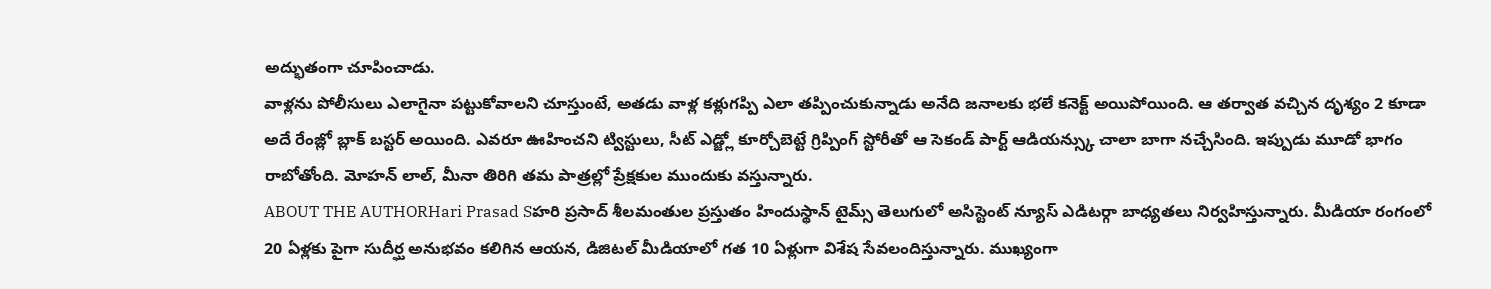అద్భుతంగా చూపించాడు.
వాళ్లను పోలీసులు ఎలాగైనా పట్టుకోవాలని చూస్తుంటే, అతడు వాళ్ల కళ్లుగప్పి ఎలా తప్పించుకున్నాడు అనేది జనాలకు భలే కనెక్ట్ అయిపోయింది. ఆ తర్వాత వచ్చిన దృశ్యం 2 కూడా అదే రేంజ్లో బ్లాక్ బస్టర్ అయింది. ఎవరూ ఊహించని ట్విస్టులు, సీట్ ఎడ్జ్లో కూర్చోబెట్టే గ్రిప్పింగ్ స్టోరీతో ఆ సెకండ్ పార్ట్ ఆడియన్స్కు చాలా బాగా నచ్చేసింది. ఇప్పుడు మూడో భాగం రాబోతోంది. మోహన్ లాల్, మీనా తిరిగి తమ పాత్రల్లో ప్రేక్షకుల ముందుకు వస్తున్నారు.
ABOUT THE AUTHORHari Prasad Sహరి ప్రసాద్ శీలమంతుల ప్రస్తుతం హిందుస్థాన్ టైమ్స్ తెలుగులో అసిస్టెంట్ న్యూస్ ఎడిటర్గా బాధ్యతలు నిర్వహిస్తున్నారు. మీడియా రంగంలో 20 ఏళ్లకు పైగా సుదీర్ఘ అనుభవం కలిగిన ఆయన, డిజిటల్ మీడియాలో గత 10 ఏళ్లుగా విశేష సేవలందిస్తున్నారు. ముఖ్యంగా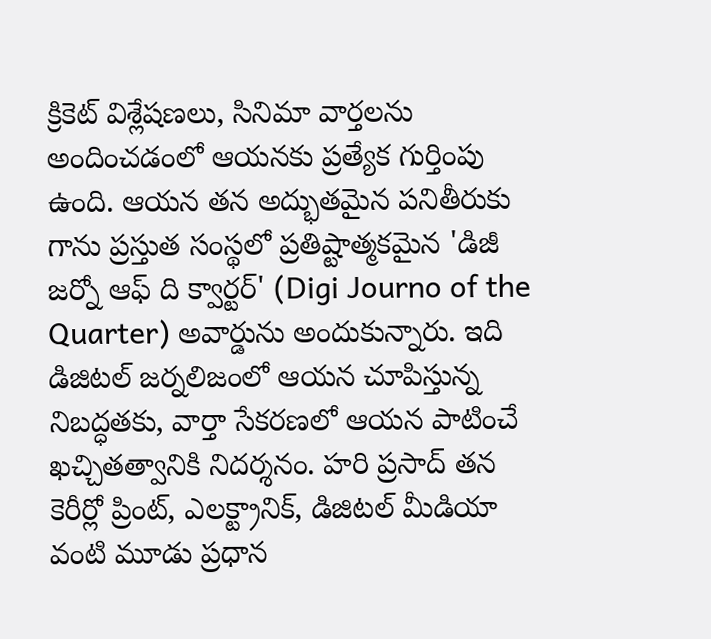క్రికెట్ విశ్లేషణలు, సినిమా వార్తలను అందించడంలో ఆయనకు ప్రత్యేక గుర్తింపు ఉంది. ఆయన తన అద్భుతమైన పనితీరుకు గాను ప్రస్తుత సంస్థలో ప్రతిష్టాత్మకమైన 'డిజీ జర్నో ఆఫ్ ది క్వార్టర్' (Digi Journo of the Quarter) అవార్డును అందుకున్నారు. ఇది డిజిటల్ జర్నలిజంలో ఆయన చూపిస్తున్న నిబద్ధతకు, వార్తా సేకరణలో ఆయన పాటించే ఖచ్చితత్వానికి నిదర్శనం. హరి ప్రసాద్ తన కెరీర్లో ప్రింట్, ఎలక్ట్రానిక్, డిజిటల్ మీడియా వంటి మూడు ప్రధాన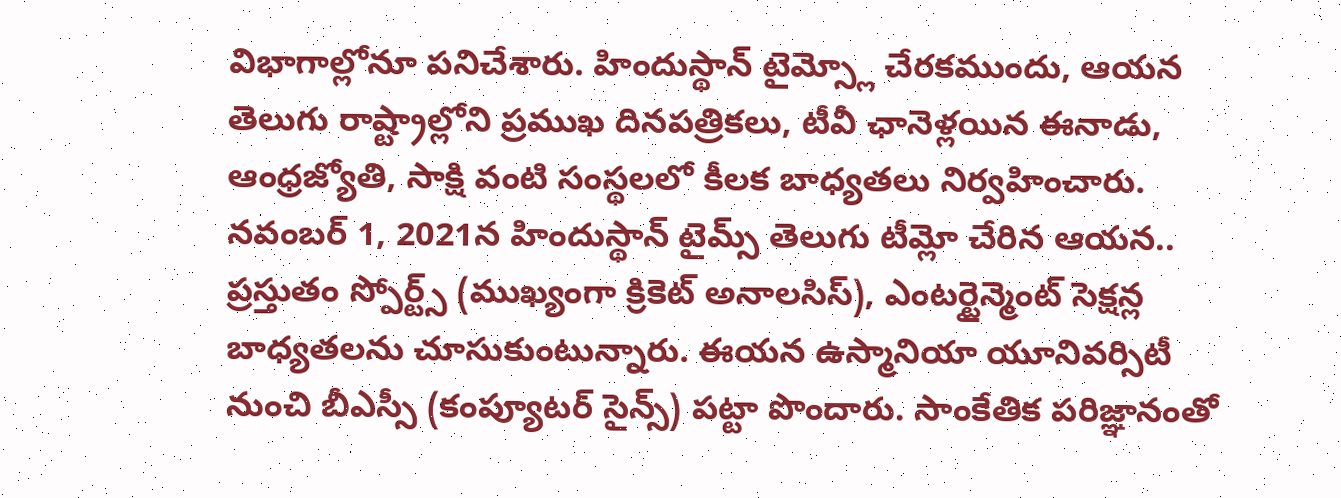విభాగాల్లోనూ పనిచేశారు. హిందుస్థాన్ టైమ్స్లో చేరకముందు, ఆయన తెలుగు రాష్ట్రాల్లోని ప్రముఖ దినపత్రికలు, టీవీ ఛానెళ్లయిన ఈనాడు, ఆంధ్రజ్యోతి, సాక్షి వంటి సంస్థలలో కీలక బాధ్యతలు నిర్వహించారు. నవంబర్ 1, 2021న హిందుస్థాన్ టైమ్స్ తెలుగు టీమ్లో చేరిన ఆయన.. ప్రస్తుతం స్పోర్ట్స్ (ముఖ్యంగా క్రికెట్ అనాలసిస్), ఎంటర్టైన్మెంట్ సెక్షన్ల బాధ్యతలను చూసుకుంటున్నారు. ఈయన ఉస్మానియా యూనివర్సిటీ నుంచి బీఎస్సీ (కంప్యూటర్ సైన్స్) పట్టా పొందారు. సాంకేతిక పరిజ్ఞానంతో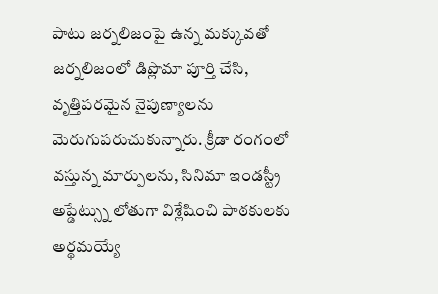పాటు జర్నలిజంపై ఉన్న మక్కువతో జర్నలిజంలో డిప్లొమా పూర్తి చేసి, వృత్తిపరమైన నైపుణ్యాలను మెరుగుపరుచుకున్నారు. క్రీడా రంగంలో వస్తున్న మార్పులను, సినిమా ఇండస్ట్రీ అప్డేట్స్ను లోతుగా విశ్లేషించి పాఠకులకు అర్థమయ్యే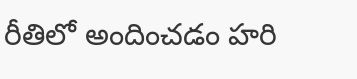రీతిలో అందించడం హరి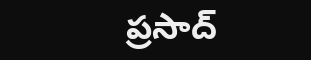ప్రసాద్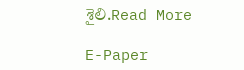శైలి.Read More

E-Paper